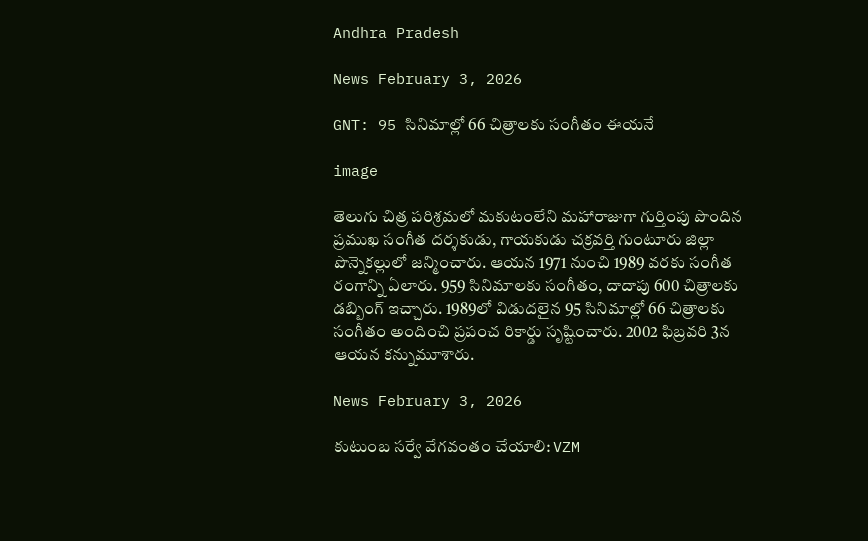Andhra Pradesh

News February 3, 2026

GNT: 95 సినిమాల్లో 66 చిత్రాలకు సంగీతం ఈయనే

image

తెలుగు చిత్ర పరిశ్రమలో మకుటంలేని మహారాజుగా గుర్తింపు పొందిన ప్రముఖ సంగీత దర్శకుడు, గాయకుడు చక్రవర్తి గుంటూరు జిల్లా పొన్నెకల్లులో జన్మించారు. ఆయన 1971 నుంచి 1989 వరకు సంగీత రంగాన్ని ఏలారు. 959 సినిమాలకు సంగీతం, దాదాపు 600 చిత్రాలకు డబ్బింగ్ ఇచ్చారు. 1989లో విడుదలైన 95 సినిమాల్లో 66 చిత్రాలకు సంగీతం అందించి ప్రపంచ రికార్డు సృష్టించారు. 2002 ఫిబ్రవరి 3న ఆయన కన్నుమూశారు.

News February 3, 2026

కుటుంబ సర్వే వేగవంతం చేయాలి: VZM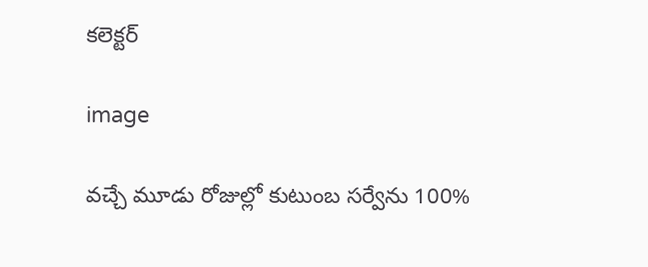కలెక్టర్

image

వచ్చే మూడు రోజుల్లో కుటుంబ సర్వేను 100%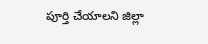పూర్తి చేయాలని జిల్లా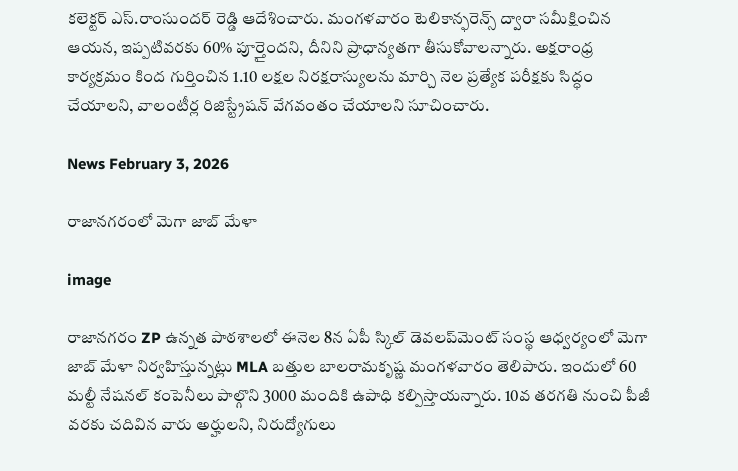కలెక్టర్ ఎస్.రాంసుందర్ రెడ్డి ఆదేశించారు. మంగళవారం టెలికాన్ఫరెన్స్ ద్వారా సమీక్షించిన ఆయన, ఇప్పటివరకు 60% పూర్తైందని, దీనిని ప్రాధాన్యతగా తీసుకోవాలన్నారు. అక్షరాంధ్ర కార్యక్రమం కింద గుర్తించిన 1.10 లక్షల నిరక్షరాస్యులను మార్చి నెల ప్రత్యేక పరీక్షకు సిద్ధం చేయాలని, వాలంటీర్ల రిజిస్ట్రేషన్ వేగవంతం చేయాలని సూచించారు.

News February 3, 2026

రాజానగరంలో మెగా జాబ్ మేళా

image

రాజానగరం ZP ఉన్నత పాఠశాలలో ఈనెల 8న ఏపీ స్కిల్ డెవలప్‌మెంట్ సంస్థ ఆధ్వర్యంలో మెగా జాబ్ మేళా నిర్వహిస్తున్నట్లు MLA బత్తుల బాలరామకృష్ణ మంగళవారం తెలిపారు. ఇందులో 60 మల్టీ నేషనల్ కంపెనీలు పాల్గొని 3000 మందికి ఉపాధి కల్పిస్తాయన్నారు. 10వ తరగతి నుంచి పీజీ వరకు చదివిన వారు అర్హులని, నిరుద్యోగులు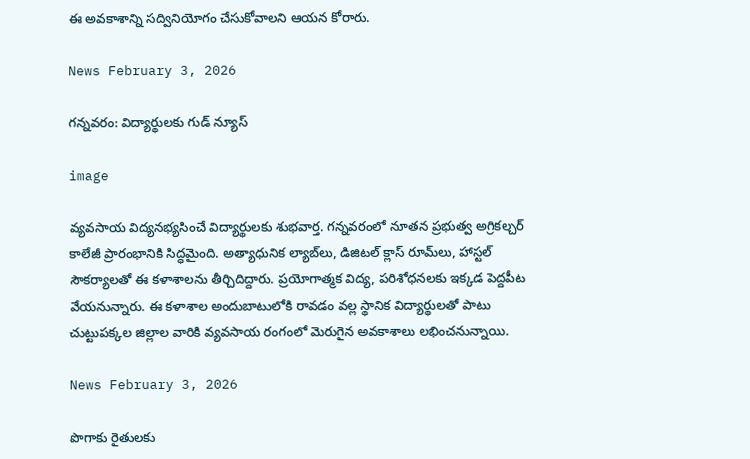ఈ అవకాశాన్ని సద్వినియోగం చేసుకోవాలని ఆయన కోరారు.

News February 3, 2026

గన్నవరం: విద్యార్థులకు గుడ్ న్యూస్

image

వ్యవసాయ విద్యనభ్యసించే విద్యార్థులకు శుభవార్త. గన్నవరంలో నూతన ప్రభుత్వ అగ్రికల్చర్ కాలేజీ ప్రారంభానికి సిద్ధమైంది. అత్యాధునిక ల్యాబ్‌లు, డిజిటల్ క్లాస్ రూమ్‌లు, హాస్టల్ సౌకర్యాలతో ఈ కళాశాలను తీర్చిదిద్దారు. ప్రయోగాత్మక విద్య, పరిశోధనలకు ఇక్కడ పెద్దపీట వేయనున్నారు. ఈ కళాశాల అందుబాటులోకి రావడం వల్ల స్థానిక విద్యార్థులతో పాటు చుట్టుపక్కల జిల్లాల వారికి వ్యవసాయ రంగంలో మెరుగైన అవకాశాలు లభించనున్నాయి.

News February 3, 2026

పొగాకు రైతులకు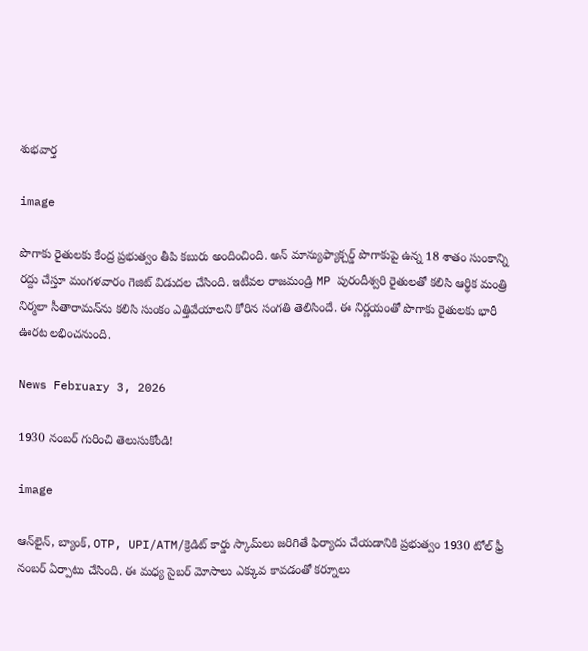శుభవార్త

image

పొగాకు రైతులకు కేంద్ర ప్రభుత్వం తీపి కబురు అందించింది. అన్ మాన్యుఫ్యాక్చర్డ్ పొగాకుపై ఉన్న 18 శాతం సుంకాన్ని రద్దు చేస్తూ మంగళవారం గెజిట్ విడుదల చేసింది. ఇటీవల రాజమండ్రి MP పురందీశ్వరి రైతులతో కలిసి ఆర్థిక మంత్రి నిర్మలా సీతారామన్‌ను కలిసి సుంకం ఎత్తివేయాలని కోరిన సంగతి తెలిసిందే. ఈ నిర్ణయంతో పొగాకు రైతులకు భారీ ఊరట లభించనుంది.

News February 3, 2026

1930 నంబర్ గురించి తెలుసుకోండి!

image

ఆన్‌లైన్, బ్యాంక్, OTP, UPI/ATM/క్రెడిట్ కార్డు స్కామ్‌లు జరిగితే ఫిర్యాదు చేయడానికి ప్రభుత్వం 1930 టోల్ ఫ్రీ నంబర్‌ ఏర్పాటు చేసింది. ఈ మధ్య సైబర్ మోసాలు ఎక్కువ కావడంతో కర్నూలు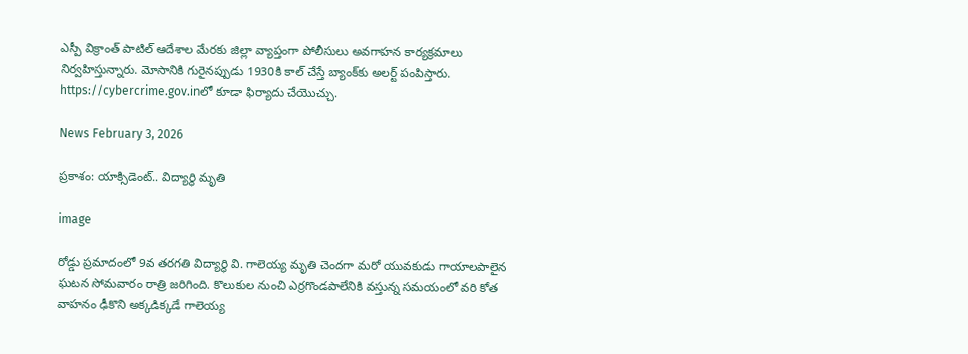ఎస్పీ విక్రాంత్ పాటిల్ ఆదేశాల మేరకు జిల్లా వ్యాప్తంగా పోలీసులు అవగాహన కార్యక్రమాలు నిర్వహిస్తున్నారు. మోసానికి గురైనప్పుడు 1930కి కాల్ చేస్తే బ్యాంక్‌కు అలర్ట్ పంపిస్తారు. https://cybercrime.gov.inలో కూడా ఫిర్యాదు చేయొచ్చు.

News February 3, 2026

ప్రకాశం: యాక్సిడెంట్.. విద్యార్థి మృతి

image

రోడ్డు ప్రమాదంలో 9వ తరగతి విద్యార్థి వి. గాలెయ్య మృతి చెందగా మరో యువకుడు గాయాలపాలైన ఘటన సోమవారం రాత్రి జరిగింది. కొలుకుల నుంచి ఎర్రగొండపాలేనికి వస్తున్న సమయంలో వరి కోత వాహనం ఢీకొని అక్కడిక్కడే గాలెయ్య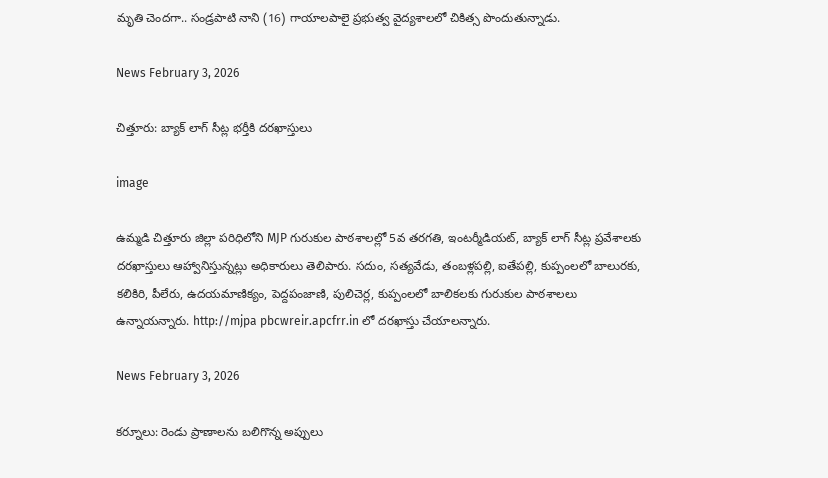మృతి చెందగా.. సండ్రపాటి నాని (16) గాయాలపాలై ప్రభుత్వ వైద్యశాలలో చికిత్స పొందుతున్నాడు.

News February 3, 2026

చిత్తూరు: బ్యాక్ లాగ్ సీట్ల భర్తీకి దరఖాస్తులు

image

ఉమ్మడి చిత్తూరు జిల్లా పరిధిలోని MJP గురుకుల పాఠశాలల్లో 5వ తరగతి, ఇంటర్మీడియట్, బ్యాక్ లాగ్ సీట్ల ప్రవేశాలకు దరఖాస్తులు ఆహ్వానిస్తున్నట్లు అధికారులు తెలిపారు. సదుం, సత్యవేడు, తంబళ్లపల్లి, ఐతేపల్లి, కుప్పంలలో బాలురకు, కలికిరి, పీలేరు, ఉదయమాణిక్యం, పెద్దపంజాణి, పులిచెర్ల, కుప్పంలలో బాలికలకు గురుకుల పాఠశాలలు ఉన్నాయన్నారు. http://mjpa pbcwreir.apcfrr.in లో దరఖాస్తు చేయాలన్నారు.

News February 3, 2026

కర్నూలు: రెండు ప్రాణాలను బలిగొన్న అప్పులు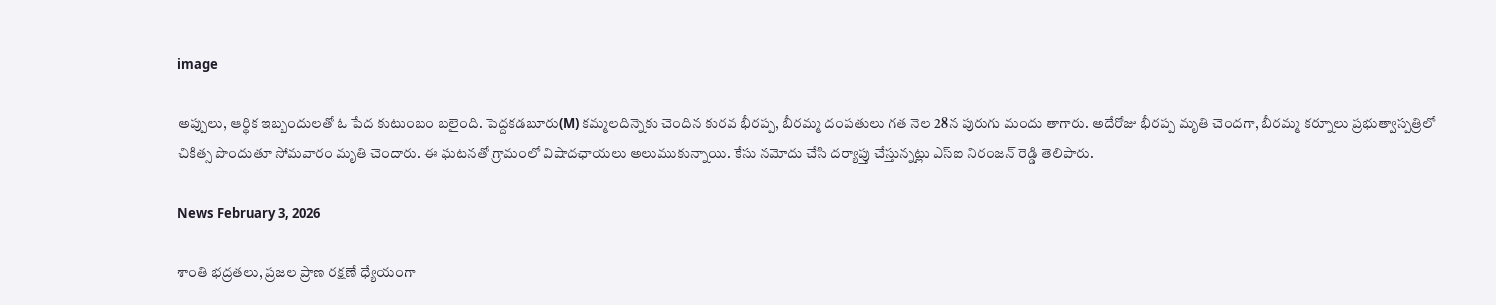image

అప్పులు, ఆర్థిక ఇబ్బందులతో ఓ పేద కుటుంబం బలైంది. పెద్దకడబూరు(M) కమ్మలదిన్నెకు చెందిన కురవ భీరప్ప, బీరమ్మ దంపతులు గత నెల 28న పురుగు మందు తాగారు. అదేరోజు భీరప్ప మృతి చెందగా, బీరమ్మ కర్నూలు ప్రభుత్వాస్పత్రిలో చికిత్స పొందుతూ సోమవారం మృతి చెందారు. ఈ ఘటనతో గ్రామంలో విషాదఛాయలు అలుముకున్నాయి. కేసు నమోదు చేసి దర్యాప్తు చేస్తున్నట్లు ఎస్‌ఐ నిరంజన్ రెడ్డి తెలిపారు.

News February 3, 2026

శాంతి భద్రతలు, ప్రజల ప్రాణ రక్షణే ధ్యేయంగా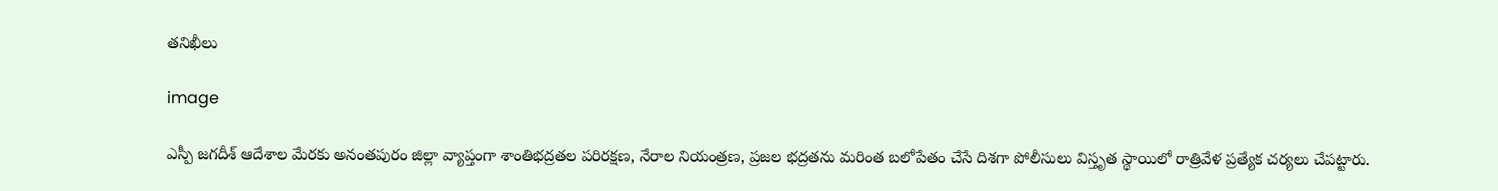తనిఖీలు

image

ఎస్పీ జగదీశ్ ఆదేశాల మేరకు అనంతపురం జిల్లా వ్యాప్తంగా శాంతిభద్రతల పరిరక్షణ, నేరాల నియంత్రణ, ప్రజల భద్రతను మరింత బలోపేతం చేసే దిశగా పోలీసులు విస్తృత స్థాయిలో రాత్రివేళ ప్రత్యేక చర్యలు చేపట్టారు.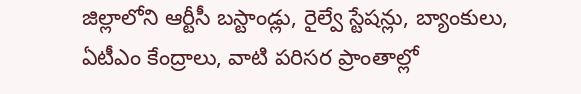జిల్లాలోని ఆర్టీసీ బస్టాండ్లు, రైల్వే స్టేషన్లు, బ్యాంకులు, ఏటీఎం కేంద్రాలు, వాటి పరిసర ప్రాంతాల్లో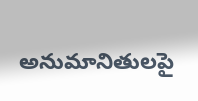అనుమానితులపై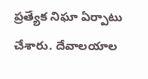ప్రత్యేక నిఘా ఏర్పాటు చేశారు. దేవాలయాల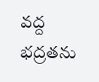వద్ద భద్రతను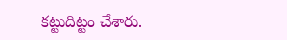కట్టుదిట్టం చేశారు.